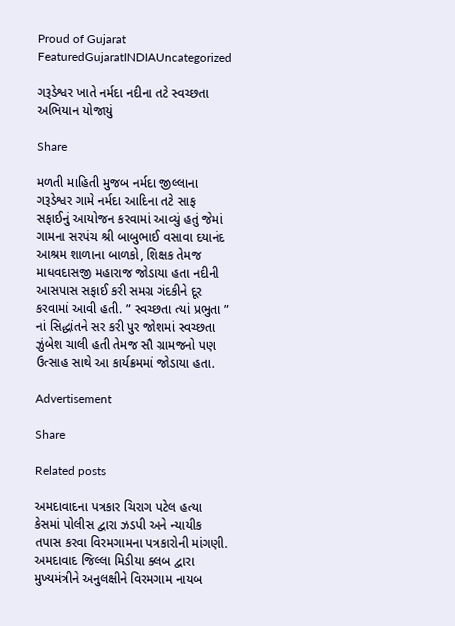Proud of Gujarat
FeaturedGujaratINDIAUncategorized

ગરૂડેશ્વર ખાતે નર્મદા નદીના તટે સ્વચ્છતા અભિયાન યોજાયું

Share

મળતી માહિતી મુજબ નર્મદા જીલ્લાના ગરૂડેશ્વર ગામે નર્મદા આદિના તટે સાફ સફાઈનું આયોજન કરવામાં આવ્યું હતું જેમાં ગામના સરપંચ શ્રી બાબુભાઈ વસાવા દયાનંદ આશ્રમ શાળાના બાળકો, શિક્ષક તેમજ માધવદાસજી મહારાજ જોડાયા હતા નદીની આસપાસ સફાઈ કરી સમગ્ર ગંદકીને દૂર કરવામાં આવી હતી. ” સ્વચ્છતા ત્યાં પ્રભુતા ” નાં સિદ્ધાંતને સર કરી પુર જોશમાં સ્વચ્છતા ઝુંબેશ ચાલી હતી તેમજ સૌ ગ્રામજનો પણ ઉત્સાહ સાથે આ કાર્યક્રમમાં જોડાયા હતા.

Advertisement

Share

Related posts

અમદાવાદના પત્રકાર ચિરાગ પટેલ હત્યા કેસમાં પોલીસ દ્વારા ઝડપી અને ન્યાયીક તપાસ કરવા વિરમગામના પત્રકારોની માંગણી. અમદાવાદ જિલ્લા મિડીયા ક્લબ દ્વારા મુખ્યમંત્રીને અનુલક્ષીને વિરમગામ નાયબ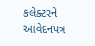કલેક્ટરને આવેદનપત્ર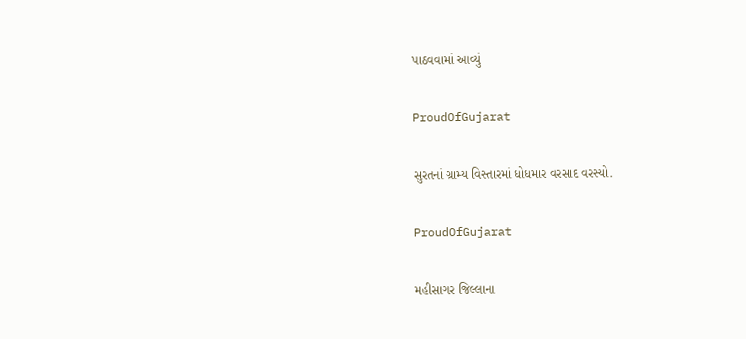પાઠવવામાં આવ્યું

ProudOfGujarat

સુરતનાં ગ્રામ્ય વિસ્તારમાં ધોધમાર વરસાદ વરસ્યો.

ProudOfGujarat

મહીસાગર જિલ્લાના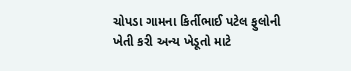ચોપડા ગામના કિર્તીભાઈ પટેલ ફુલોની ખેતી કરી અન્ય ખેડૂતો માટે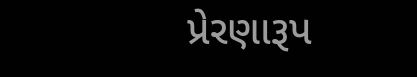પ્રેરણારૂપ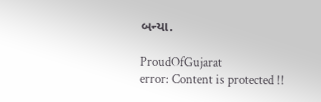બન્યા.

ProudOfGujarat
error: Content is protected !!